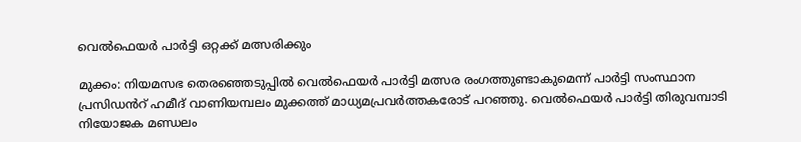വെല്‍ഫെയര്‍ പാര്‍ട്ടി ഒറ്റക്ക് മത്സരിക്കും

മുക്കം: നിയമസഭ തെരഞ്ഞെടുപ്പില്‍ വെല്‍ഫെയര്‍ പാര്‍ട്ടി മത്സര രംഗത്തുണ്ടാകുമെന്ന് പാര്‍ട്ടി സംസ്ഥാന പ്രസിഡൻറ് ഹമീദ് വാണിയമ്പലം മുക്കത്ത് മാധ്യമപ്രവര്‍ത്തകരോട് പറഞ്ഞു. വെല്‍ഫെയര്‍ പാര്‍ട്ടി തിരുവമ്പാടി നിയോജക മണ്ഡലം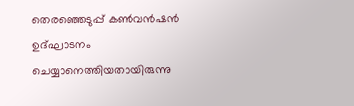തെരഞ്ഞെടുപ്പ് കണ്‍വന്‍ഷന്‍ ഉദ്ഘാടനം ചെയ്യാനെത്തിയതായിരുന്നു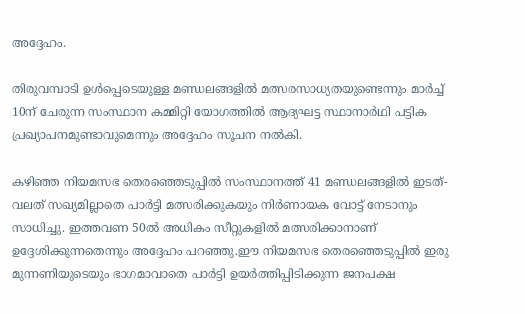അദ്ദേഹം.

തിരുവമ്പാടി ഉൾപ്പെടെയുള്ള മണ്ഡലങ്ങളില്‍ മത്സരസാധ്യതയുണ്ടെന്നും മാര്‍ച്ച് 10ന് ചേരുന്ന സംസ്ഥാന കമ്മിറ്റി യോഗത്തില്‍ ആദ്യഘട്ട സ്ഥാനാര്‍ഥി പട്ടിക പ്രഖ്യാപനമുണ്ടാവുമെന്നും അദ്ദേഹം സൂചന നല്‍കി.

കഴിഞ്ഞ നിയമസഭ തെരഞ്ഞെടുപ്പില്‍ സംസ്ഥാനത്ത് 41 മണ്ഡലങ്ങളില്‍ ഇടത്-വലത് സഖ്യമില്ലാതെ പാര്‍ട്ടി മത്സരിക്കുകയും നിര്‍ണായക വോട്ട് നേടാനും സാധിച്ചു. ഇത്തവണ 50ല്‍ അധികം സീറ്റുകളില്‍ മത്സരിക്കാനാണ് ഉദ്ദേശിക്കുന്നതെന്നും അദ്ദേഹം പറഞ്ഞു.ഈ നിയമസഭ തെരഞ്ഞെടുപ്പില്‍ ഇരു മുന്നണിയുടെയും ഭാഗമാവാതെ പാര്‍ട്ടി ഉയര്‍ത്തിപ്പിടിക്കുന്ന ജനപക്ഷ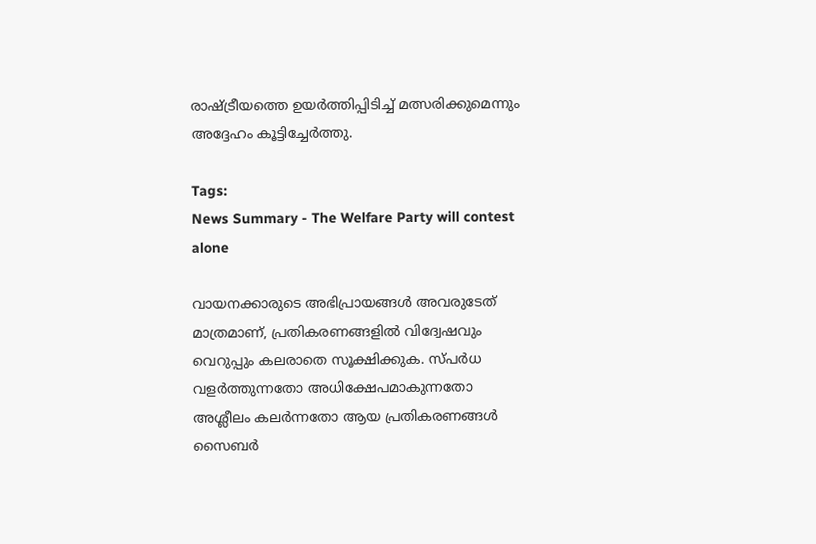രാഷ്ട്രീയത്തെ ഉയര്‍ത്തിപ്പിടിച്ച് മത്സരിക്കുമെന്നും അദ്ദേഹം കൂട്ടിച്ചേര്‍ത്തു.

Tags:
News Summary - The Welfare Party will contest alone

വായനക്കാരുടെ അഭിപ്രായങ്ങള്‍ അവരുടേത് മാത്രമാണ്, പ്രതികരണങ്ങളിൽ വിദ്വേഷവും വെറുപ്പും കലരാതെ സൂക്ഷിക്കുക. സ്പർധ വളർത്തുന്നതോ അധിക്ഷേപമാകുന്നതോ അശ്ലീലം കലർന്നതോ ആയ പ്രതികരണങ്ങൾ സൈബർ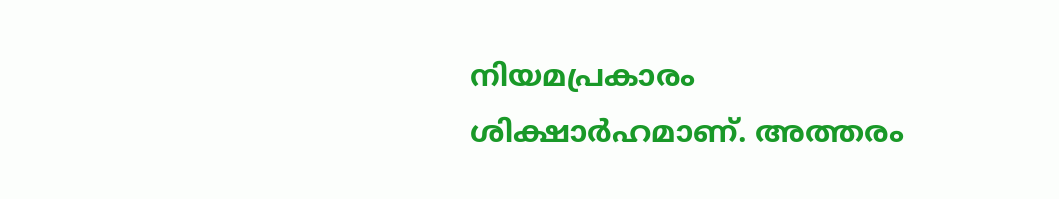നിയമപ്രകാരം ശിക്ഷാർഹമാണ്. അത്തരം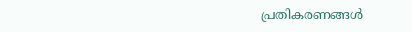പ്രതികരണങ്ങൾ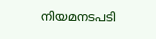നിയമനടപടി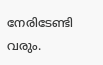നേരിടേണ്ടി വരും.